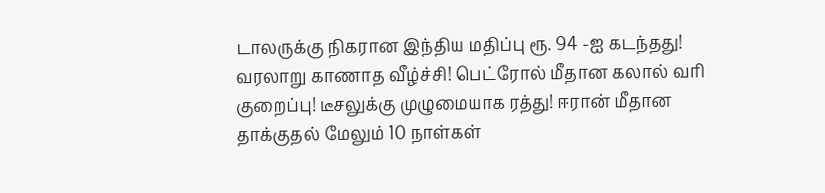டாலருக்கு நிகரான இந்திய மதிப்பு ரூ. 94 -ஐ கடந்தது! வரலாறு காணாத வீழ்ச்சி! பெட்ரோல் மீதான கலால் வரி குறைப்பு! டீசலுக்கு முழுமையாக ரத்து! ஈரான் மீதான தாக்குதல் மேலும் 10 நாள்கள்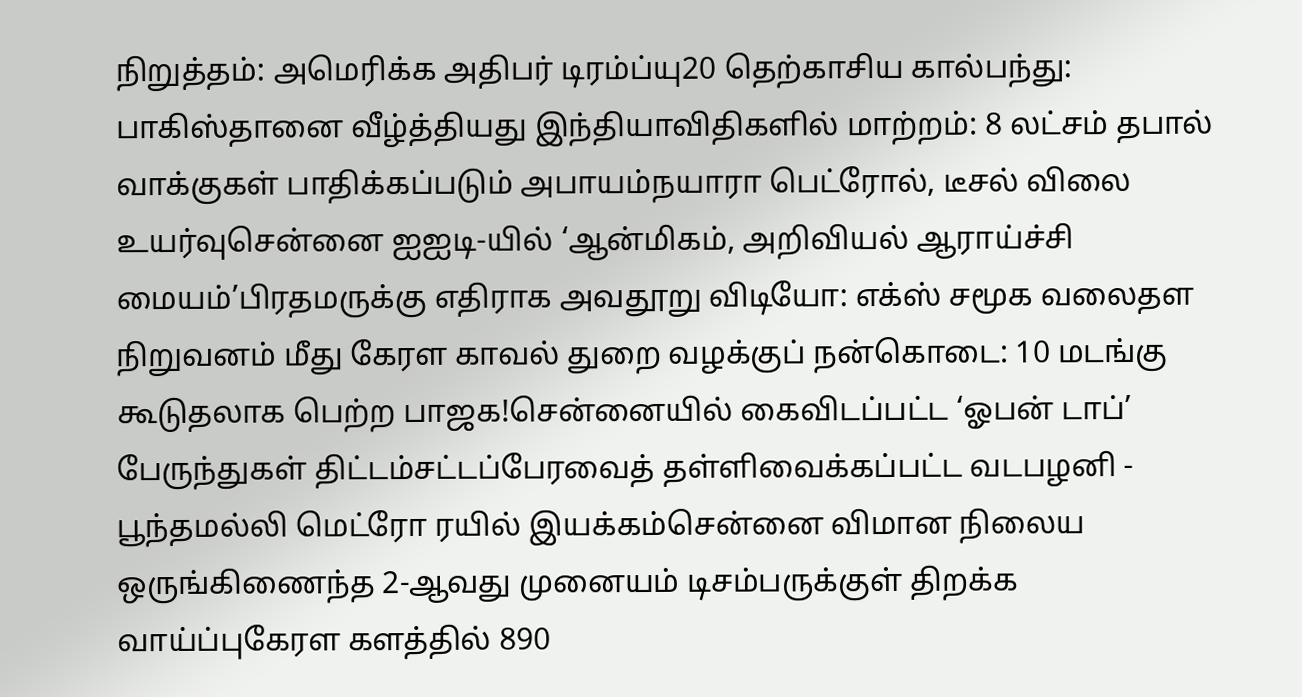நிறுத்தம்: அமெரிக்க அதிபர் டிரம்ப்யு20 தெற்காசிய கால்பந்து: பாகிஸ்தானை வீழ்த்தியது இந்தியாவிதிகளில் மாற்றம்: 8 லட்சம் தபால் வாக்குகள் பாதிக்கப்படும் அபாயம்நயாரா பெட்ரோல், டீசல் விலை உயர்வுசென்னை ஐஐடி-யில் ‘ஆன்மிகம், அறிவியல் ஆராய்ச்சி மையம்’பிரதமருக்கு எதிராக அவதூறு விடியோ: எக்ஸ் சமூக வலைதள நிறுவனம் மீது கேரள காவல் துறை வழக்குப் நன்கொடை: 10 மடங்கு கூடுதலாக பெற்ற பாஜக!சென்னையில் கைவிடப்பட்ட ‘ஓபன் டாப்’ பேருந்துகள் திட்டம்சட்டப்பேரவைத் தள்ளிவைக்கப்பட்ட வடபழனி - பூந்தமல்லி மெட்ரோ ரயில் இயக்கம்சென்னை விமான நிலைய ஒருங்கிணைந்த 2-ஆவது முனையம் டிசம்பருக்குள் திறக்க வாய்ப்புகேரள களத்தில் 890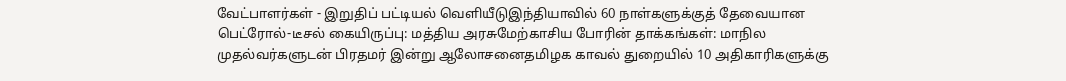வேட்பாளர்கள் - இறுதிப் பட்டியல் வெளியீடுஇந்தியாவில் 60 நாள்களுக்குத் தேவையான பெட்ரோல்-டீசல் கையிருப்பு: மத்திய அரசுமேற்காசிய போரின் தாக்கங்கள்: மாநில முதல்வர்களுடன் பிரதமர் இன்று ஆலோசனைதமிழக காவல் துறையில் 10 அதிகாரிகளுக்கு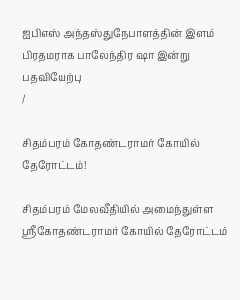ஐபிஎஸ் அந்தஸ்துநேபாளத்தின் இளம் பிரதமராக பாலேந்திர ஷா இன்று பதவியேற்பு
/

சிதம்பரம் கோதண்டராமர் கோயில் தேரோட்டம்!

சிதம்பரம் மேலவீதியில் அமைந்துள்ள ஸ்ரீகோதண்டராமர் கோயில் தேரோட்டம்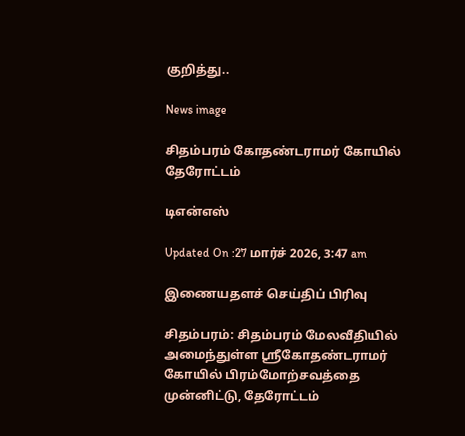குறித்து..

News image

சிதம்பரம் கோதண்டராமர் கோயில் தேரோட்டம்

டிஎன்எஸ்

Updated On :27 மார்ச் 2026, 3:47 am

இணையதளச் செய்திப் பிரிவு

சிதம்பரம்: சிதம்பரம் மேலவீதியில் அமைந்துள்ள ஸ்ரீகோதண்டராமர் கோயில் பிரம்மோற்சவத்தை முன்னிட்டு, தேரோட்டம்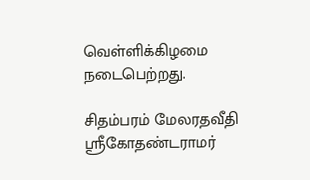வெள்ளிக்கிழமை நடைபெற்றது.

சிதம்பரம் மேலரதவீதி ஸ்ரீகோதண்டராமர்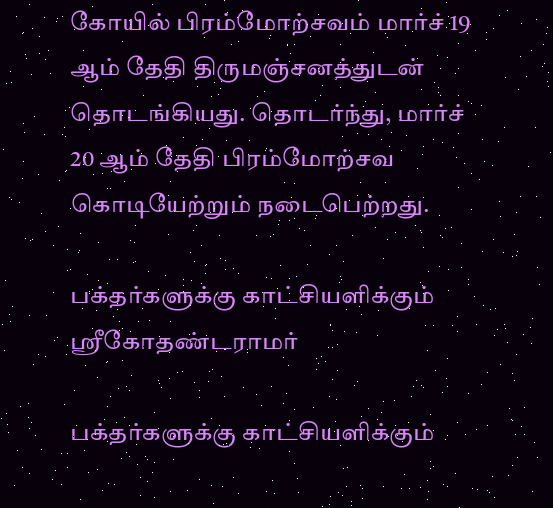கோயில் பிரம்மோற்சவம் மார்ச் 19 ஆம் தேதி திருமஞ்சனத்துடன் தொடங்கியது. தொடர்ந்து, மார்ச் 20 ஆம் தேதி பிரம்மோற்சவ கொடியேற்றும் நடைபெற்றது.

பக்தர்களுக்கு காட்சியளிக்கும் ஸ்ரீகோதண்டராமர்

பக்தர்களுக்கு காட்சியளிக்கும்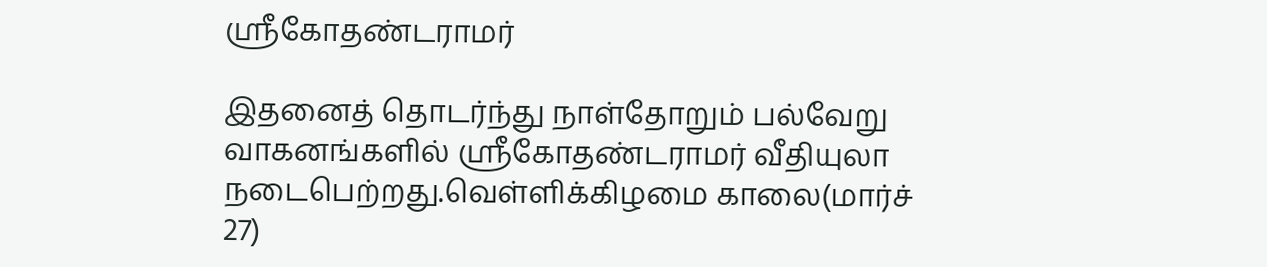ஸ்ரீகோதண்டராமர்

இதனைத் தொடர்ந்து நாள்தோறும் பல்வேறு வாகனங்களில் ஸ்ரீகோதண்டராமர் வீதியுலா நடைபெற்றது.வெள்ளிக்கிழமை காலை(மார்ச் 27)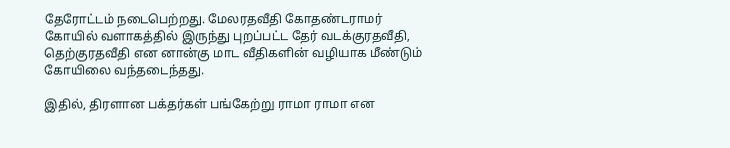தேரோட்டம் நடைபெற்றது. மேலரதவீதி கோதண்டராமர் கோயில் வளாகத்தில் இருந்து புறப்பட்ட தேர் வடக்குரதவீதி, தெற்குரதவீதி என னான்கு மாட வீதிகளின் வழியாக மீண்டும் கோயிலை வந்தடைந்தது.

இதில், திரளான பக்தர்கள் பங்கேற்று ராமா ராமா என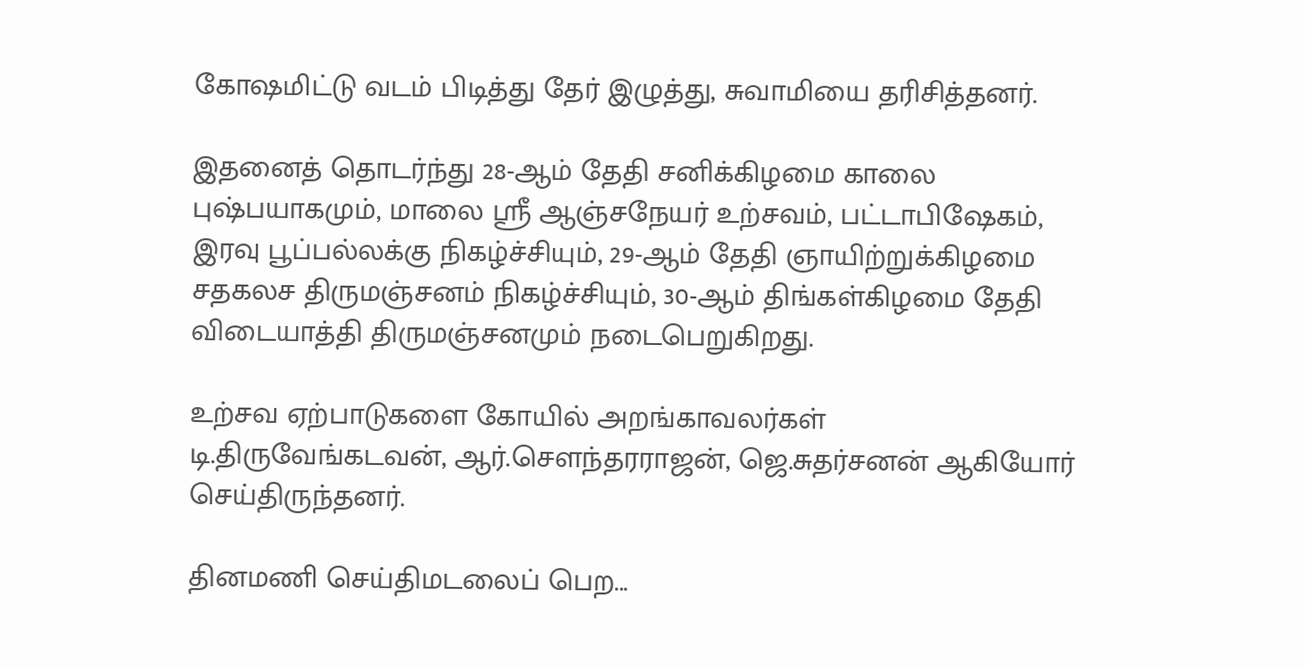கோஷமிட்டு வடம் பிடித்து தேர் இழுத்து, சுவாமியை தரிசித்தனர்.

இதனைத் தொடர்ந்து 28-ஆம் தேதி சனிக்கிழமை காலை புஷ்பயாகமும், மாலை ஸ்ரீ ஆஞ்சநேயர் உற்சவம், பட்டாபிஷேகம், இரவு பூப்பல்லக்கு நிகழ்ச்சியும், 29-ஆம் தேதி ஞாயிற்றுக்கிழமை சதகலச திருமஞ்சனம் நிகழ்ச்சியும், 30-ஆம் திங்கள்கிழமை தேதி விடையாத்தி திருமஞ்சனமும் நடைபெறுகிறது.

உற்சவ ஏற்பாடுகளை கோயில் அறங்காவலர்கள் டி.திருவேங்கடவன், ஆர்.சௌந்தரராஜன், ஜெ.சுதர்சனன் ஆகியோர் செய்திருந்தனர்.

தினமணி செய்திமடலைப் பெற...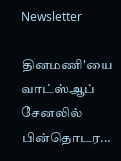Newsletter

தினமணி'யை வாட்ஸ்ஆப் சேனலில் பின்தொடர...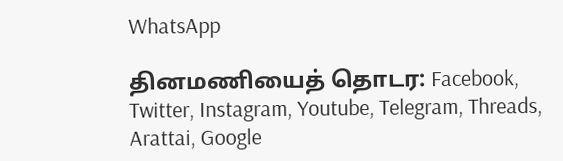WhatsApp

தினமணியைத் தொடர: Facebook, Twitter, Instagram, Youtube, Telegram, Threads, Arattai, Google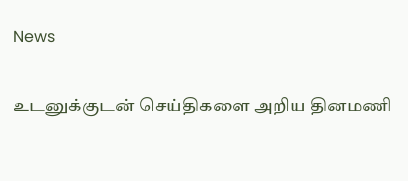News

உடனுக்குடன் செய்திகளை அறிய தினமணி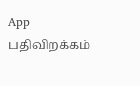App பதிவிறக்கம்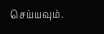செய்யவும்.